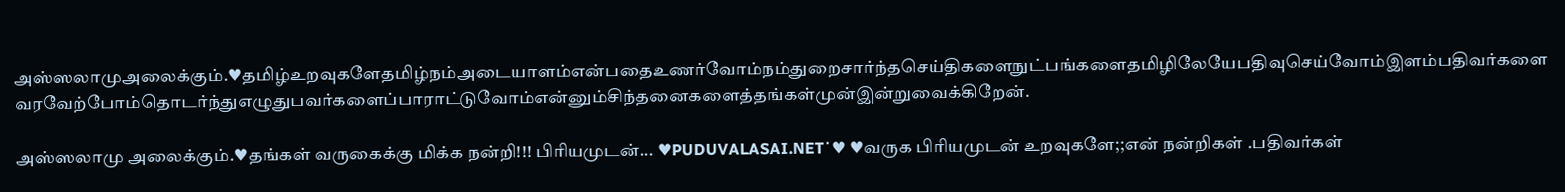அஸ்ஸலாமுஅலைக்கும்.♥தமிழ்உறவுகளேதமிழ்நம்அடையாளம்என்பதைஉணர்வோம்நம்துறைசார்ந்தசெய்திகளைநுட்பங்களைதமிழிலேயேபதிவுசெய்வோம்இளம்பதிவர்களைவரவேற்போம்தொடர்ந்துஎழுதுபவர்களைப்பாராட்டுவோம்என்னும்சிந்தனைகளைத்தங்கள்முன்இன்றுவைக்கிறேன்.

அஸ்ஸலாமு அலைக்கும்.♥தங்கள் வருகைக்கு மிக்க நன்றி!!! பிரியமுடன்... ♥PUDUVALASAI.NET˙♥ ♥வருக பிரியமுடன் உறவுகளே;;என் நன்றிகள் .பதிவர்கள்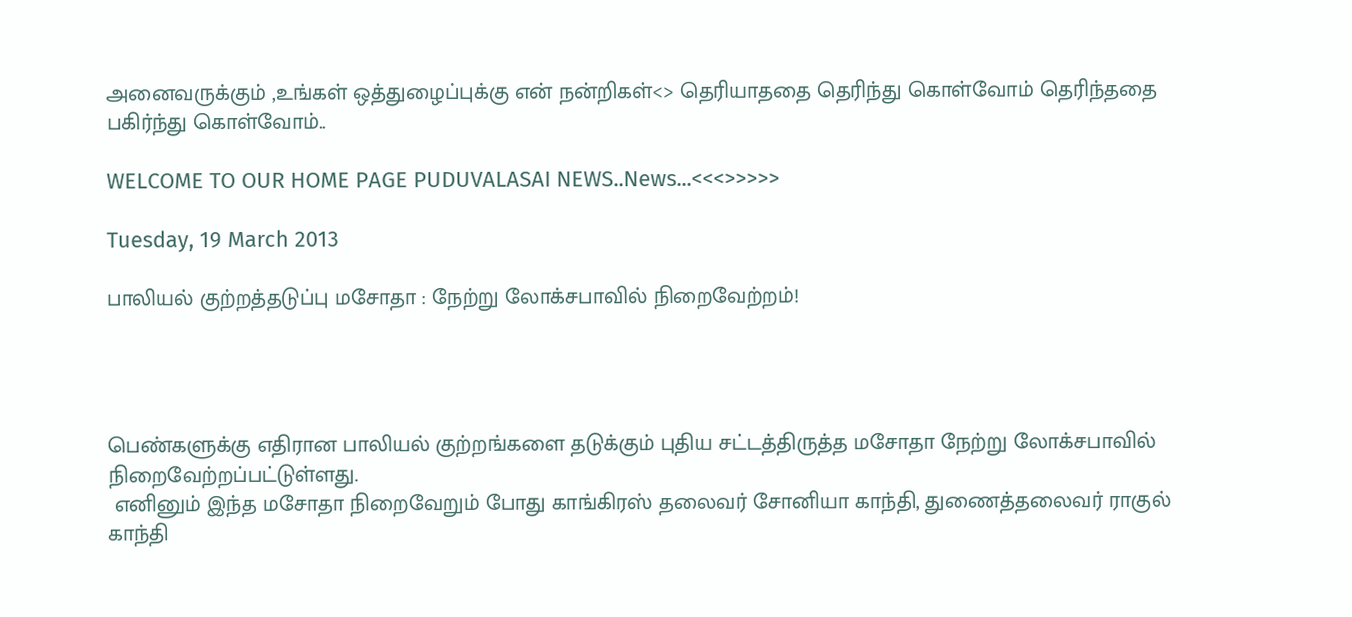அனைவருக்கும் ,உங்கள் ஒத்துழைப்புக்கு என் நன்றிகள்<> தெரியாததை தெரிந்து கொள்வோம் தெரிந்ததை பகிர்ந்து கொள்வோம்..

WELCOME TO OUR HOME PAGE PUDUVALASAI NEWS..News...<<<>>>>>

Tuesday, 19 March 2013

பாலியல் குற்றத்தடுப்பு மசோதா : நேற்று லோக்சபாவில் நிறைவேற்றம்!




பெண்களுக்கு எதிரான பாலியல் குற்றங்களை தடுக்கும் புதிய சட்டத்திருத்த மசோதா நேற்று லோக்சபாவில் நிறைவேற்றப்பட்டுள்ளது.
 எனினும் இந்த மசோதா நிறைவேறும் போது காங்கிரஸ் தலைவர் சோனியா காந்தி, துணைத்தலைவர் ராகுல் காந்தி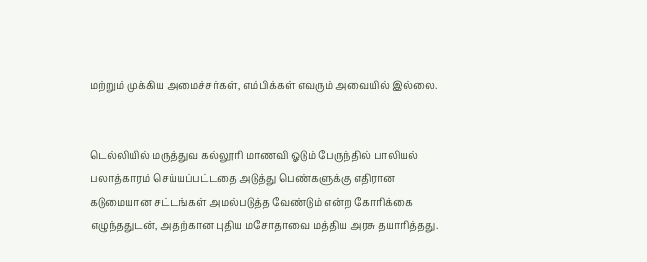மற்றும் முக்கிய அமைச்சர்கள், எம்பிக்கள் எவரும் அவையில் இல்லை.


டெல்லியில் மருத்துவ கல்லூரி மாணவி ஓடும் பேருந்தில் பாலியல் பலாத்காரம் செய்யப்பட்டதை அடுத்து பெண்களுக்கு எதிரான கடுமையான சட்டங்கள் அமல்படுத்த வேண்டும் என்ற கோரிக்கை எழுந்ததுடன், அதற்கான புதிய மசோதாவை மத்திய அரசு தயாரித்தது.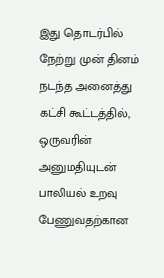இது தொடர்பில் நேற்று முன் தினம் நடந்த அனைத்து கட்சி கூட்டத்தில், ஒருவரின் அனுமதியுடன் பாலியல் உறவு பேணுவதற்கான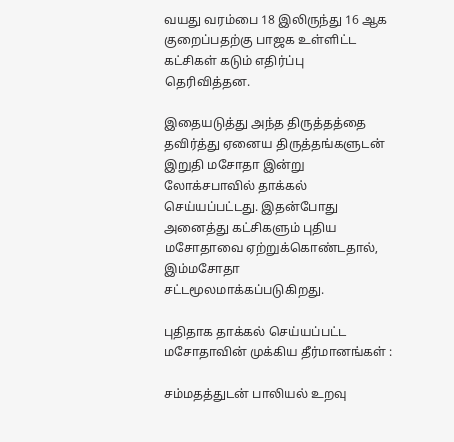வயது வரம்பை 18 இலிருந்து 16 ஆக குறைப்பதற்கு பாஜக உள்ளிட்ட கட்சிகள் கடும் எதிர்ப்பு தெரிவித்தன.

இதையடுத்து அந்த திருத்தத்தை தவிர்த்து ஏனைய திருத்தங்களுடன் இறுதி மசோதா இன்று லோக்சபாவில் தாக்கல் செய்யப்பட்டது. இதன்போது அனைத்து கட்சிகளும் புதிய மசோதாவை ஏற்றுக்கொண்டதால், இம்மசோதா சட்டமூலமாக்கப்படுகிறது.

புதிதாக தாக்கல் செய்யப்பட்ட மசோதாவின் முக்கிய தீர்மானங்கள் :

சம்மதத்துடன் பாலியல் உறவு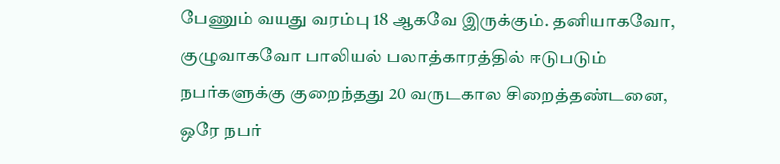பேணும் வயது வரம்பு 18 ஆகவே இருக்கும். தனியாகவோ, குழுவாகவோ பாலியல் பலாத்காரத்தில் ஈடுபடும் நபர்களுக்கு குறைந்தது 20 வருடகால சிறைத்தண்டனை, ஒரே நபர்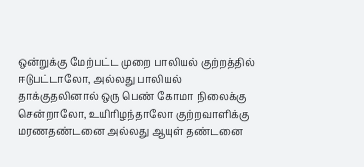ஒன்றுக்கு மேற்பட்ட முறை பாலியல் குற்றத்தில் ஈடுபட்டாலோ, அல்லது பாலியல் தாக்குதலினால் ஒரு பெண் கோமா நிலைக்கு சென்றாலோ, உயிரிழந்தாலோ குற்றவாளிக்கு மரணதண்டனை அல்லது ஆயுள் தண்டனை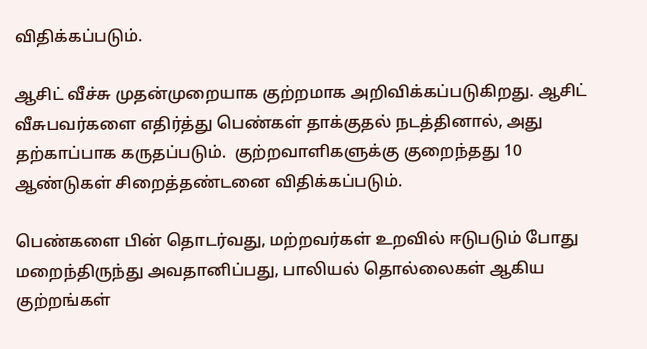விதிக்கப்படும்.

ஆசிட் வீச்சு முதன்முறையாக குற்றமாக அறிவிக்கப்படுகிறது. ஆசிட் வீசுபவர்களை எதிர்த்து பெண்கள் தாக்குதல் நடத்தினால், அது தற்காப்பாக கருதப்படும்.  குற்றவாளிகளுக்கு குறைந்தது 10 ஆண்டுகள் சிறைத்தண்டனை விதிக்கப்படும்.

பெண்களை பின் தொடர்வது, மற்றவர்கள் உறவில் ஈடுபடும் போது மறைந்திருந்து அவதானிப்பது, பாலியல் தொல்லைகள் ஆகிய குற்றங்கள்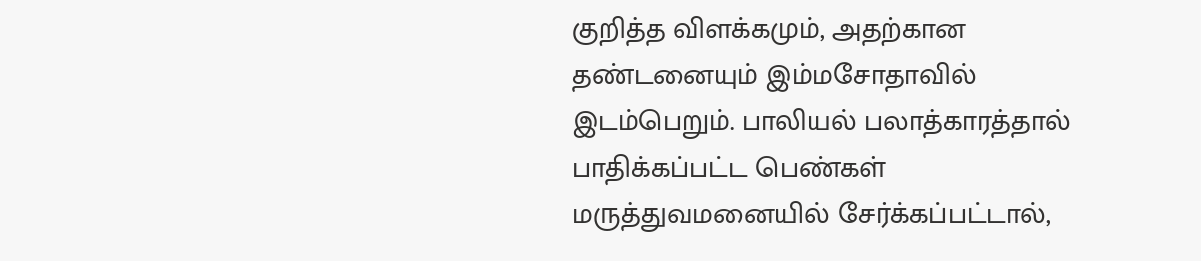குறித்த விளக்கமும், அதற்கான தண்டனையும் இம்மசோதாவில் இடம்பெறும். பாலியல் பலாத்காரத்தால் பாதிக்கப்பட்ட பெண்கள் மருத்துவமனையில் சேர்க்கப்பட்டால்,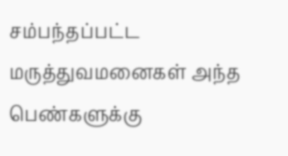சம்பந்தப்பட்ட மருத்துவமனைகள் அந்த பெண்களுக்கு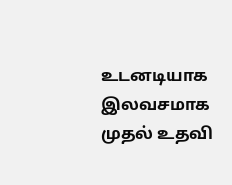உடனடியாக இலவசமாக முதல் உதவி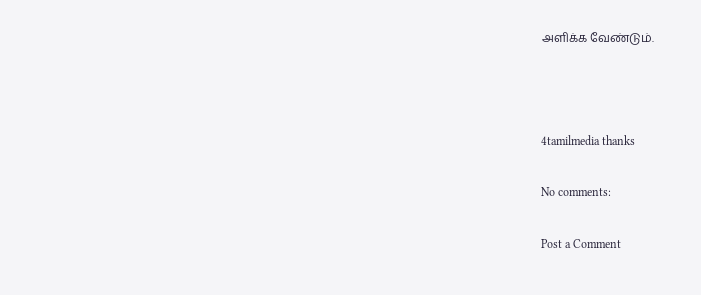அளிக்க வேண்டும்.



4tamilmedia thanks

No comments:

Post a Comment